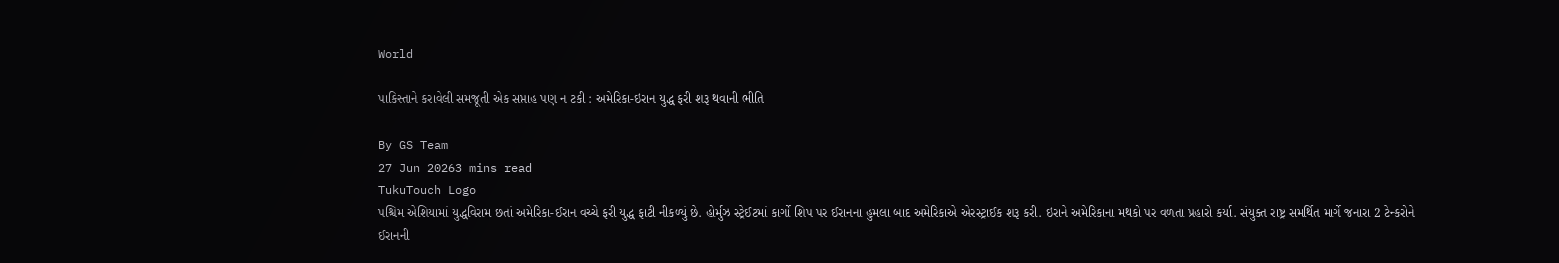World

પાકિસ્તાને કરાવેલી સમજૂતી એક સપ્તાહ પણ ન ટકી : અમેરિકા-ઇરાન યુદ્ધ ફરી શરૂ થવાની ભીતિ

By GS Team
27 Jun 20263 mins read
TukuTouch Logo
પશ્ચિમ એશિયામાં યુદ્ધવિરામ છતાં અમેરિકા-ઈરાન વચ્ચે ફરી યુદ્ધ ફાટી નીકળ્યું છે. હોર્મુઝ સ્ટ્રેઈટમાં કાર્ગો શિપ પર ઈરાનના હુમલા બાદ અમેરિકાએ એરસ્ટ્રાઈક શરૂ કરી. ઇરાને અમેરિકાના મથકો પર વળતા પ્રહારો કર્યા. સંયુક્ત રાષ્ટ્ર સમર્થિત માર્ગે જનારા 2 ટેન્કરોને ઈરાનની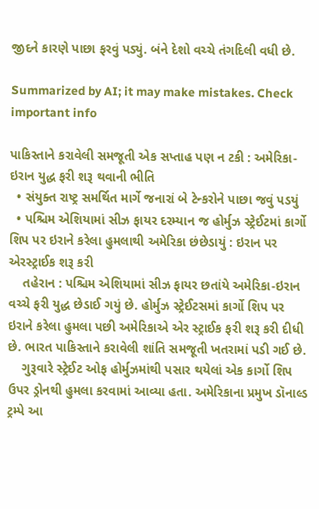જીદને કારણે પાછા ફરવું પડ્યું. બંને દેશો વચ્ચે તંગદિલી વધી છે.

Summarized by AI; it may make mistakes. Check important info

પાકિસ્તાને કરાવેલી સમજૂતી એક સપ્તાહ પણ ન ટકી : અમેરિકા-ઇરાન યુદ્ધ ફરી શરૂ થવાની ભીતિ
  • સંયુક્ત રાષ્ટ્ર સમર્થિત માર્ગે જનારાં બે ટેન્કરોને પાછા જવું પડયું
  • પશ્ચિમ એશિયામાં સીઝ ફાયર દરમ્યાન જ હોર્મુઝ સ્ટ્રેઈટમાં કાર્ગો શિપ પર ઇરાને કરેલા હુમલાથી અમેરિકા છંછેડાયું : ઇરાન પર એરસ્ટ્રાઈક શરૂ કરી
    તહેરાન : પશ્ચિમ એશિયામાં સીઝ ફાયર છતાંયે અમેરિકા-ઇરાન વચ્ચે ફરી યુદ્ધ છેડાઈ ગયું છે. હોર્મુઝ સ્ટ્રેઈટસમાં કાર્ગો શિપ પર ઇરાને કરેલા હુમલા પછી અમેરિકાએ એર સ્ટ્રાઈક ફરી શરૂ કરી દીધી છે. ભારત પાકિસ્તાને કરાવેલી શાંતિ સમજૂતી ખતરામાં પડી ગઈ છે.
    ગુરૂવારે સ્ટ્રેઈટ ઓફ હોર્મુઝમાંથી પસાર થયેલાં એક કાર્ગો શિપ ઉપર ડ્રોનથી હુમલા કરવામાં આવ્યા હતા. અમેરિકાના પ્રમુખ ડૉનાલ્ડ ટ્રમ્પે આ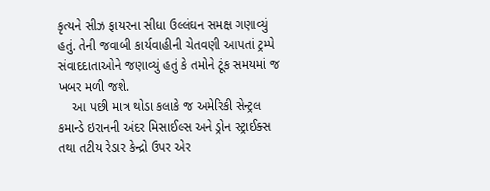કૃત્યને સીઝ ફાયરના સીધા ઉલ્લંઘન સમક્ષ ગણાવ્યું હતું. તેની જવાબી કાર્યવાહીની ચેતવણી આપતાં ટ્રમ્પે સંવાદદાતાઓને જણાવ્યું હતું કે તમોને ટૂંક સમયમાં જ ખબર મળી જશે.
    આ પછી માત્ર થોડા કલાકે જ અમેરિકી સેન્ટ્રલ કમાન્ડે ઇરાનની અંદર મિસાઈલ્સ અને ડ્રોન સ્ટ્રાઈક્સ તથા તટીય રેડાર કેન્દ્રો ઉપર એર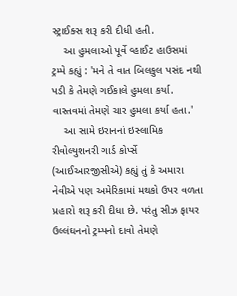સ્ટ્રાઈક્સ શરૂ કરી દીધી હતી.
    આ હુમલાઓ પૂર્વે વ્હાઈટ હાઉસમાં ટ્રમ્પે કહ્યું : 'મને તે વાત બિલકુલ પસંદ નથી પડી કે તેમણે ગઈકાલે હુમલા કર્યા. વાસ્તવમાં તેમણે ચાર હુમલા કર્યા હતા.'
    આ સામે ઇરાનનાં ઇસ્લામિક રીવોલ્યુશનરી ગાર્ડ કોર્પ્સે (આઈઆરજીસીએ) કહ્યું તું કે અમારા નેવીએ પણ અમેરિકામાં મથકો ઉપર વળતા પ્રહારો શરૂ કરી દીધા છે. પરંતુ સીઝ ફાયર ઉલ્લંઘનનો ટ્રમ્પનો દાવો તેમણે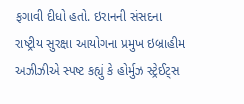ફગાવી દીધો હતો. ઇરાનની સંસદના રાષ્ટ્રીય સુરક્ષા આયોગના પ્રમુખ ઇબ્રાહીમ અઝીઝીએ સ્પષ્ટ કહ્યું કે હોર્મુઝ સ્ટ્રેઈટ્સ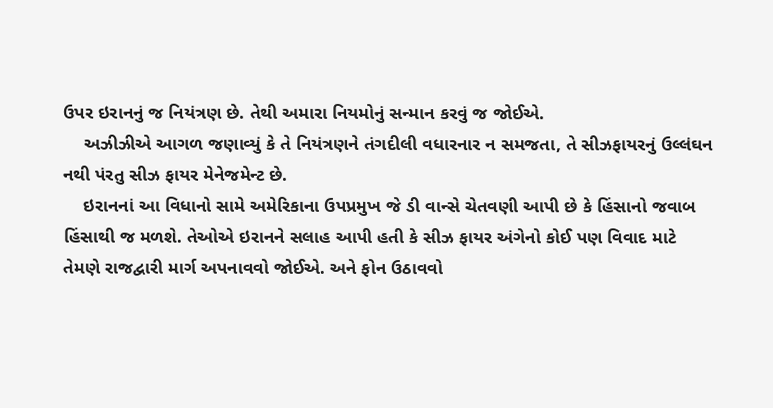ઉપર ઇરાનનું જ નિયંત્રણ છે. તેથી અમારા નિયમોનું સન્માન કરવું જ જોઈએ.
    અઝીઝીએ આગળ જણાવ્યું કે તે નિયંત્રણને તંગદીલી વધારનાર ન સમજતા, તે સીઝફાયરનું ઉલ્લંઘન નથી પંરતુ સીઝ ફાયર મેનેજમેન્ટ છે.
    ઇરાનનાં આ વિધાનો સામે અમેરિકાના ઉપપ્રમુખ જે ડી વાન્સે ચેતવણી આપી છે કે હિંસાનો જવાબ હિંસાથી જ મળશે. તેઓએ ઇરાનને સલાહ આપી હતી કે સીઝ ફાયર અંગેનો કોઈ પણ વિવાદ માટે તેમણે રાજદ્વારી માર્ગ અપનાવવો જોઈએ. અને ફોન ઉઠાવવો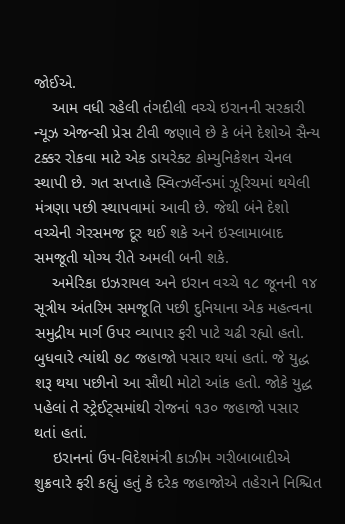જોઈએ.
    આમ વધી રહેલી તંગદીલી વચ્ચે ઇરાનની સરકારી ન્યૂઝ એજન્સી પ્રેસ ટીવી જણાવે છે કે બંને દેશોએ સૈન્ય ટક્કર રોકવા માટે એક ડાયરેક્ટ કોમ્યુનિકેશન ચેનલ સ્થાપી છે. ગત સપ્તાહે સ્વિત્ઝર્લેન્ડમાં ઝૂરિચમાં થયેલી મંત્રણા પછી સ્થાપવામાં આવી છે. જેથી બંને દેશો વચ્ચેની ગેરસમજ દૂર થઈ શકે અને ઇસ્લામાબાદ સમજૂતી યોગ્ય રીતે અમલી બની શકે.
    અમેરિકા ઇઝરાયલ અને ઇરાન વચ્ચે ૧૮ જૂનની ૧૪ સૂત્રીય અંતરિમ સમજૂતિ પછી દુનિયાના એક મહત્વના સમુદ્રીય માર્ગ ઉપર વ્યાપાર ફરી પાટે ચઢી રહ્યો હતો. બુધવારે ત્યાંથી ૭૮ જહાજો પસાર થયાં હતાં. જે યુદ્ધ શરૂ થયા પછીનો આ સૌથી મોટો આંક હતો. જોકે યુદ્ધ પહેલાં તે સ્ટ્રેઈટ્સમાંથી રોજનાં ૧૩૦ જહાજો પસાર થતાં હતાં.
    ઇરાનનાં ઉપ-વિદેશમંત્રી કાઝીમ ગરીબાબાદીએ શુક્રવારે ફરી કહ્યું હતું કે દરેક જહાજોએ તહેરાને નિશ્ચિત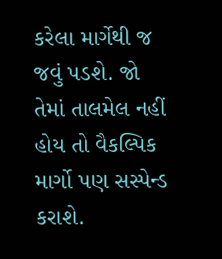કરેલા માર્ગેથી જ જવું પડશે. જો તેમાં તાલમેલ નહીં હોય તો વૈકલ્પિક માર્ગો પણ સસ્પેન્ડ કરાશે.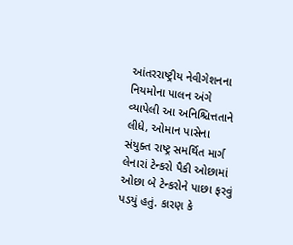આંતરરાષ્ટ્રીય નેવીગેશનના નિયમોના પાલન અંગે વ્યાપેલી આ અનિશ્ચિત્તતાને લીધે, ઓમાન પાસેના સંયુક્ત રાષ્ટ્ર સમર્થિત માર્ગ લેનારાં ટેન્કરો પૈકી ઓછામાં ઓછા બે ટેન્કરોને પાછા ફરવું પડયું હતું. કારણ કે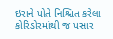ઇરાને પોતે નિશ્ચિત કરેલા કોરિડોરમાંથી જ પસાર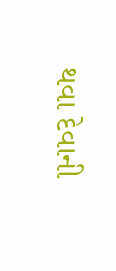થવા દેવાની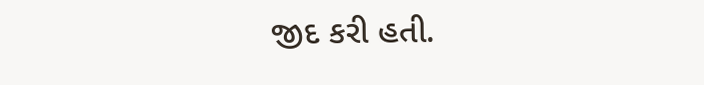જીદ કરી હતી.